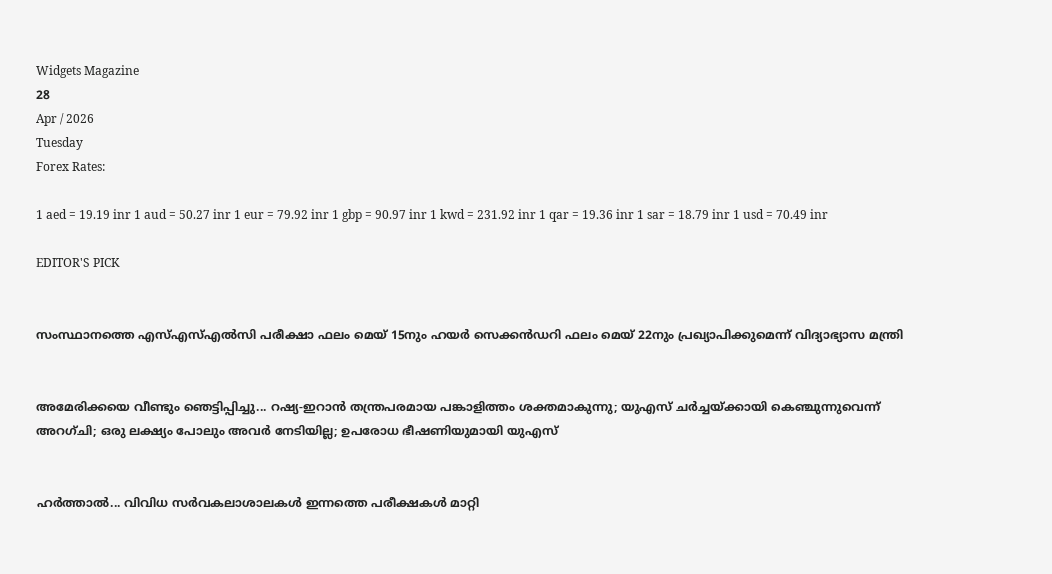Widgets Magazine
28
Apr / 2026
Tuesday
Forex Rates:

1 aed = 19.19 inr 1 aud = 50.27 inr 1 eur = 79.92 inr 1 gbp = 90.97 inr 1 kwd = 231.92 inr 1 qar = 19.36 inr 1 sar = 18.79 inr 1 usd = 70.49 inr

EDITOR'S PICK


സംസ്ഥാനത്തെ എസ്എസ്എൽസി പരീക്ഷാ ഫലം മെയ് 15നും ഹയർ സെക്കൻഡറി ഫലം മെയ് 22നും പ്രഖ്യാപിക്കുമെന്ന് വിദ്യാഭ്യാസ മന്ത്രി


അമേരിക്കയെ വീണ്ടും ഞെട്ടിപ്പിച്ചു... റഷ്യ-ഇറാൻ തന്ത്രപരമായ പങ്കാളിത്തം ശക്തമാകുന്നു; യുഎസ് ചർച്ചയ്ക്കായി കെഞ്ചുന്നുവെന്ന് അറഗ്ചി; ഒരു ലക്ഷ്യം പോലും അവർ നേടിയില്ല; ഉപരോധ ഭീഷണിയുമായി യുഎസ്


ഹര്‍ത്താല്‍... വിവിധ സർവകലാശാലകൾ ഇന്നത്തെ പരീക്ഷകൾ മാറ്റി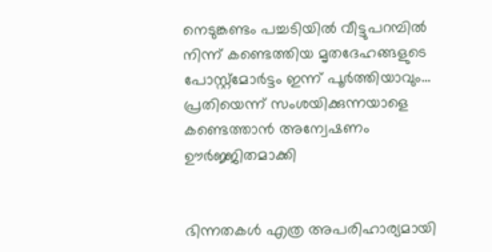നെടുങ്കണ്ടം പച്ചടിയിൽ വീട്ടുപറമ്പിൽ നിന്ന് കണ്ടെത്തിയ മൃതദേഹങ്ങളുടെ പോസ്റ്റ്മോർട്ടം ഇന്ന് പൂർത്തിയാവും... പ്രതിയെന്ന് സംശയിക്കുന്നയാളെ കണ്ടെത്താൻ അന്വേഷണം ഊർജ്ജിതമാക്കി


ഭിന്നതകൾ എത്ര അപരിഹാര്യമായി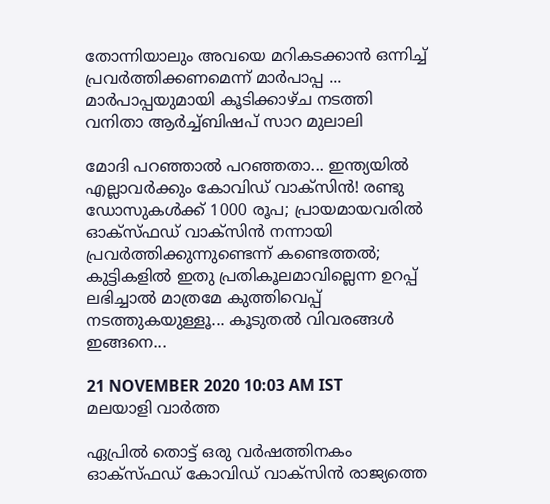തോന്നിയാലും അവയെ മറികടക്കാൻ ഒന്നിച്ച്‌ പ്രവർത്തിക്കണമെന്ന് മാർപാപ്പ ... മാർപാപ്പയുമായി കൂടിക്കാഴ്‌ച നടത്തി വനിതാ ആർച്ച്‌ബിഷപ് സാറ മുലാലി

മോദി പറഞ്ഞാൽ പറഞ്ഞതാ... ഇന്ത്യയില്‍ എല്ലാവര്‍ക്കും കോവിഡ് വാക്‌സിന്‍! രണ്ടു ഡോസുകള്‍ക്ക് 1000 രൂപ; പ്രായമായവരില്‍ ഓക്‌സ്ഫഡ് വാക്‌സിന്‍ നന്നായി പ്രവര്‍ത്തിക്കുന്നുണ്ടെന്ന് കണ്ടെത്തൽ; കുട്ടികളില്‍ ഇതു പ്രതികൂലമാവില്ലെന്ന ഉറപ്പ് ലഭിച്ചാല്‍ മാത്രമേ കുത്തിവെപ്പ് നടത്തുകയുള്ളൂ... കൂടുതൽ വിവരങ്ങൾ ഇങ്ങനെ...

21 NOVEMBER 2020 10:03 AM IST
മലയാളി വാര്‍ത്ത

ഏപ്രില്‍ തൊട്ട് ഒരു വര്‍ഷത്തിനകം ഓക്‌സ്ഫഡ് കോവിഡ് വാക്‌സിന്‍ രാജ്യത്തെ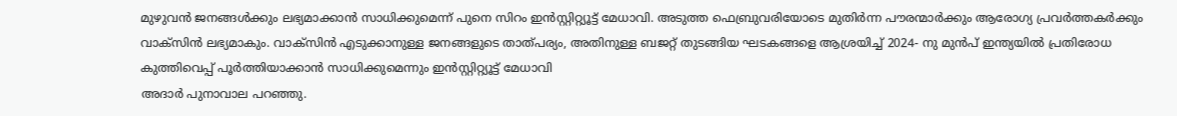മുഴുവന്‍ ജനങ്ങള്‍ക്കും ലഭ്യമാക്കാന്‍ സാധിക്കുമെന്ന് പുനെ സിറം ഇന്‍സ്റ്റിറ്റ്യൂട്ട് മേധാവി. അടുത്ത ഫെബ്രുവരിയോടെ മുതിര്‍ന്ന പൗരന്മാര്‍ക്കും ആരോഗ്യ പ്രവര്‍ത്തകര്‍ക്കും വാക്‌സിന്‍ ലഭ്യമാകും. വാക്‌സിന്‍ എടുക്കാനുള്ള ജനങ്ങളുടെ താത്പര്യം, അതിനുള്ള ബജറ്റ് തുടങ്ങിയ ഘടകങ്ങളെ ആശ്രയിച്ച്‌ 2024- നു മുന്‍പ് ഇന്ത്യയില്‍ പ്രതിരോധ കുത്തിവെപ്പ് പൂര്‍ത്തിയാക്കാന്‍ സാധിക്കുമെന്നും ഇന്‍സ്റ്റിറ്റ്യൂട്ട് മേധാവി
അദാര്‍ പുനാവാല പറഞ്ഞു.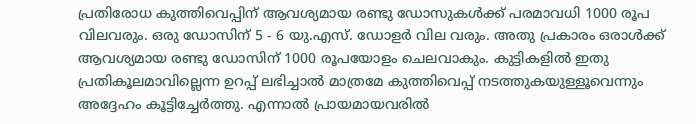പ്രതിരോധ കുത്തിവെപ്പിന് ആവശ്യമായ രണ്ടു ഡോസുകള്‍ക്ക് പരമാവധി 1000 രൂപ വിലവരും. ഒരു ഡോസിന് 5 - 6 യു.എസ്. ഡോളര്‍ വില വരും. അതു പ്രകാരം ഒരാള്‍ക്ക് ആവശ്യമായ രണ്ടു ഡോസിന് 1000 രൂപയോളം ചെലവാകും. കുട്ടികളില്‍ ഇതു പ്രതികൂലമാവില്ലെന്ന ഉറപ്പ് ലഭിച്ചാല്‍ മാത്രമേ കുത്തിവെപ്പ് നടത്തുകയുള്ളൂവെന്നും അദ്ദേഹം കൂട്ടിച്ചേര്‍ത്തു. എന്നാല്‍ പ്രായമായവരില്‍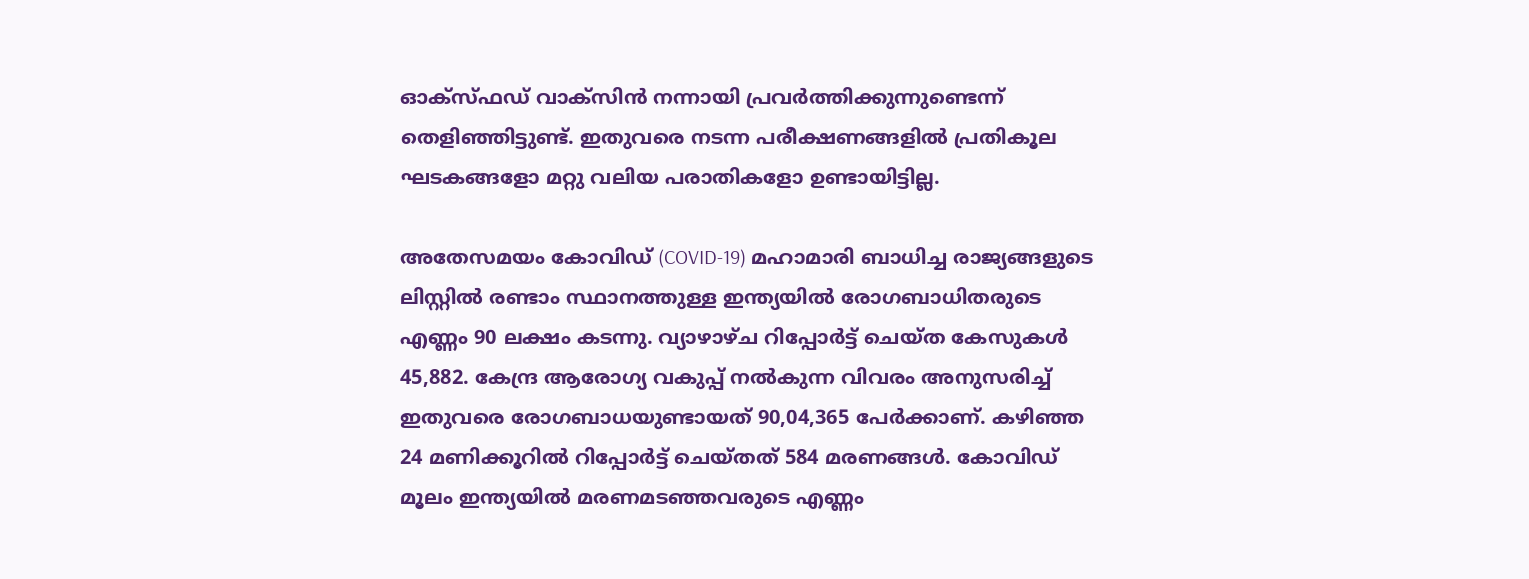ഓക്‌സ്ഫഡ് വാക്‌സിന്‍ നന്നായി പ്രവര്‍ത്തിക്കുന്നുണ്ടെന്ന് തെളിഞ്ഞിട്ടുണ്ട്. ഇതുവരെ നടന്ന പരീക്ഷണങ്ങളില്‍ പ്രതികൂല ഘടകങ്ങളോ മറ്റു വലിയ പരാതികളോ ഉണ്ടായിട്ടില്ല.

അതേസമയം കോവിഡ് (COVID-19) മഹാമാരി ബാധിച്ച രാജ്യങ്ങളുടെ ലിസ്റ്റിൽ രണ്ടാം സ്ഥാനത്തുള്ള ഇന്ത്യയിൽ രോഗബാധിതരുടെ എണ്ണം 90 ലക്ഷം കടന്നു. വ്യാഴാഴ്‌ച റിപ്പോർട്ട് ചെയ്ത കേസുകൾ 45,882. കേന്ദ്ര ആരോഗ്യ വകുപ്പ് നൽകുന്ന വിവരം അനുസരിച്ച് ഇതുവരെ രോഗബാധയുണ്ടായത് 90,04,365 പേർക്കാണ്. കഴിഞ്ഞ 24 മണിക്കൂറിൽ റിപ്പോർട്ട് ചെയ്തത് 584 മരണങ്ങൾ. കോവിഡ് മൂലം ഇന്ത്യയിൽ മരണമടഞ്ഞവരുടെ എണ്ണം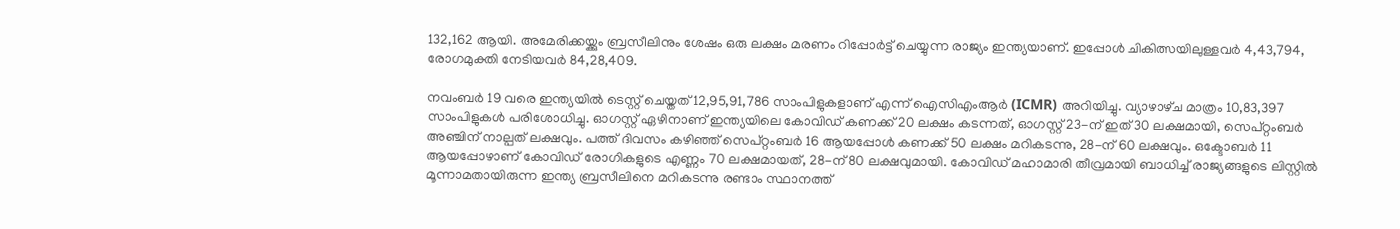132,162 ആയി. അമേരിക്കയ്ക്കും ബ്രസീലിനും ശേഷം ഒരു ലക്ഷം മരണം റിപ്പോർട്ട് ചെയ്യുന്ന രാജ്യം ഇന്ത്യയാണ്. ഇപ്പോൾ ചികിത്സയിലുള്ളവർ 4,43,794, രോഗമുക്തി നേടിയവർ 84,28,409.

നവംബർ 19 വരെ ഇന്ത്യയിൽ ടെസ്റ്റ് ചെയ്തത് 12,95,91,786 സാംപിളുകളാണ് എന്ന് ഐസിഎംആർ (ICMR) അറിയിച്ചു. വ്യാഴാഴ്‌ച മാത്രം 10,83,397 സാംപിളുകൾ പരിശോധിച്ചു. ഓഗസ്റ്റ് ഏഴിനാണ് ഇന്ത്യയിലെ കോവിഡ് കണക്ക് 20 ലക്ഷം കടന്നത്, ഓഗസ്റ്റ് 23-ന് ഇത് 30 ലക്ഷമായി, സെപ്റ്റംബർ അഞ്ചിന് നാല്പത് ലക്ഷവും. പത്ത് ദിവസം കഴിഞ്ഞ് സെപ്റ്റംബർ 16 ആയപ്പോൾ കണക്ക് 50 ലക്ഷം മറികടന്നു, 28-ന് 60 ലക്ഷവും. ഒക്ടോബർ 11 ആയപ്പോഴാണ് കോവിഡ് രോഗികളുടെ എണ്ണം 70 ലക്ഷമായത്, 28-ന് 80 ലക്ഷവുമായി. കോവിഡ് മഹാമാരി തീവ്രമായി ബാധിച്ച് രാജ്യങ്ങളുടെ ലിസ്റ്റിൽ മൂന്നാമതായിരുന്ന ഇന്ത്യ ബ്രസീലിനെ മറികടന്നു രണ്ടാം സ്ഥാനത്ത്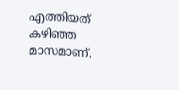എത്തിയത് കഴിഞ്ഞ മാസമാണ്.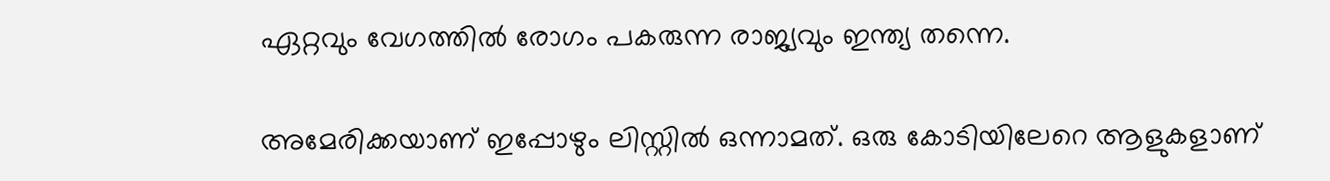ഏറ്റവും വേഗത്തിൽ രോഗം പകരുന്ന രാജ്യവും ഇന്ത്യ തന്നെ.

അമേരിക്കയാണ് ഇപ്പോഴും ലിസ്റ്റിൽ ഒന്നാമത്. ഒരു കോടിയിലേറെ ആളുകളാണ്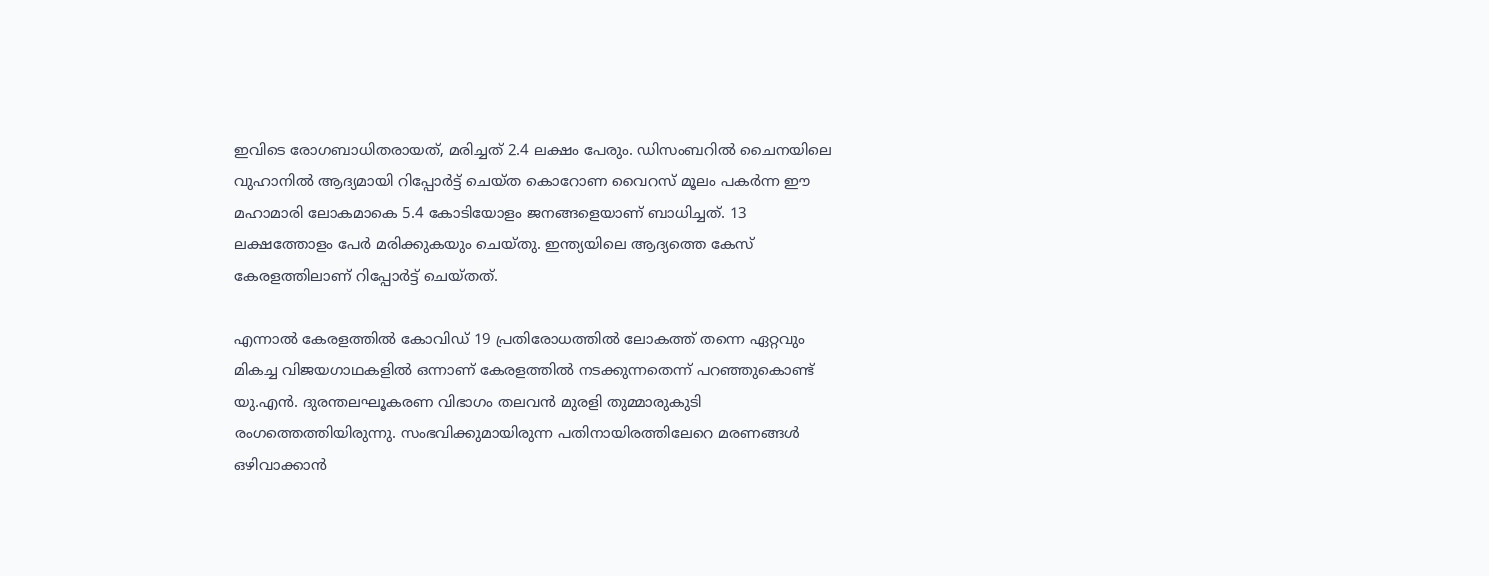ഇവിടെ രോഗബാധിതരായത്, മരിച്ചത് 2.4 ലക്ഷം പേരും. ഡിസംബറിൽ ചൈനയിലെ വുഹാനിൽ ആദ്യമായി റിപ്പോർട്ട് ചെയ്ത കൊറോണ വൈറസ് മൂലം പകർന്ന ഈ മഹാമാരി ലോകമാകെ 5.4 കോടിയോളം ജനങ്ങളെയാണ് ബാധിച്ചത്. 13 ലക്ഷത്തോളം പേർ മരിക്കുകയും ചെയ്തു. ഇന്ത്യയിലെ ആദ്യത്തെ കേസ് കേരളത്തിലാണ് റിപ്പോർട്ട് ചെയ്തത്.

എന്നാൽ കേരളത്തിൽ കോവിഡ് 19 പ്രതിരോധത്തില്‍ ലോകത്ത് തന്നെ ഏറ്റവും മികച്ച വിജയഗാഥകളില്‍ ഒന്നാണ് കേരളത്തില്‍ നടക്കുന്നതെന്ന് പറഞ്ഞുകൊണ്ട് യു.എന്‍. ദുരന്തലഘൂകരണ വിഭാഗം തലവന്‍ മുരളി തുമ്മാരുകുടി രംഗത്തെത്തിയിരുന്നു. സംഭവിക്കുമായിരുന്ന പതിനായിരത്തിലേറെ മരണങ്ങള്‍ ഒഴിവാക്കാന്‍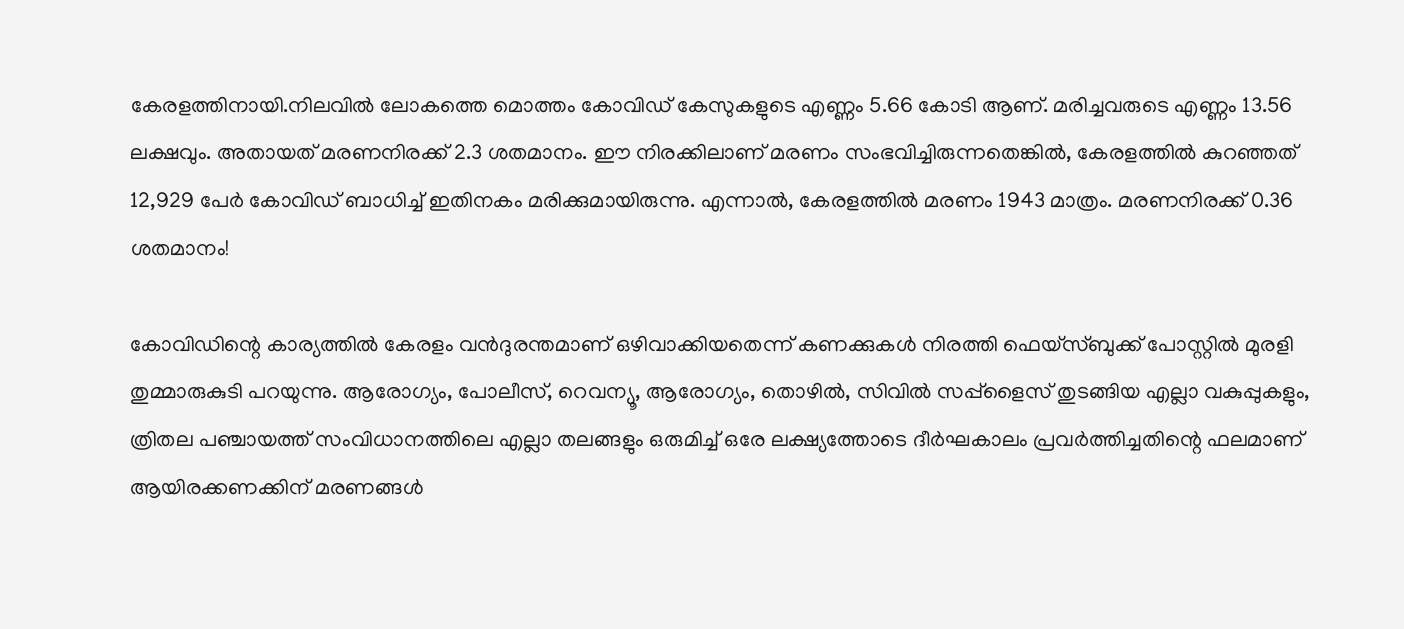കേരളത്തിനായി.നിലവില്‍ ലോകത്തെ മൊത്തം കോവിഡ് കേസുകളുടെ എണ്ണം 5.66 കോടി ആണ്. മരിച്ചവരുടെ എണ്ണം 13.56 ലക്ഷവും. അതായത് മരണനിരക്ക് 2.3 ശതമാനം. ഈ നിരക്കിലാണ് മരണം സംഭവിച്ചിരുന്നതെങ്കില്‍, കേരളത്തില്‍ കുറഞ്ഞത് 12,929 പേര്‍ കോവിഡ് ബാധിച്ച് ഇതിനകം മരിക്കുമായിരുന്നു. എന്നാല്‍, കേരളത്തില്‍ മരണം 1943 മാത്രം. മരണനിരക്ക് 0.36 ശതമാനം!

കോവിഡിന്റെ കാര്യത്തില്‍ കേരളം വന്‍ദുരന്തമാണ് ഒഴിവാക്കിയതെന്ന് കണക്കുകള്‍ നിരത്തി ഫെയ്‌സ്ബുക്ക് പോസ്റ്റില്‍ മുരളി തുമ്മാരുകുടി പറയുന്നു. ആരോഗ്യം, പോലീസ്, റെവന്യൂ, ആരോഗ്യം, തൊഴില്‍, സിവില്‍ സപ്പ്ളൈസ് തുടങ്ങിയ എല്ലാ വകുപ്പുകളും, ത്രിതല പഞ്ചായത്ത് സംവിധാനത്തിലെ എല്ലാ തലങ്ങളും ഒരുമിച്ച് ഒരേ ലക്ഷ്യത്തോടെ ദീര്‍ഘകാലം പ്രവര്‍ത്തിച്ചതിന്റെ ഫലമാണ് ആയിരക്കണക്കിന് മരണങ്ങള്‍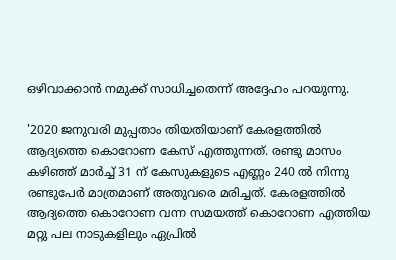ഒഴിവാക്കാന്‍ നമുക്ക് സാധിച്ചതെന്ന് അദ്ദേഹം പറയുന്നു.

'2020 ജനുവരി മുപ്പതാം തിയതിയാണ് കേരളത്തില്‍ ആദ്യത്തെ കൊറോണ കേസ് എത്തുന്നത്. രണ്ടു മാസം കഴിഞ്ഞ് മാര്‍ച്ച് 31 ന് കേസുകളുടെ എണ്ണം 240 ല്‍ നിന്നു രണ്ടുപേര്‍ മാത്രമാണ് അതുവരെ മരിച്ചത്. കേരളത്തില്‍ ആദ്യത്തെ കൊറോണ വന്ന സമയത്ത് കൊറോണ എത്തിയ മറ്റു പല നാടുകളിലും ഏപ്രില്‍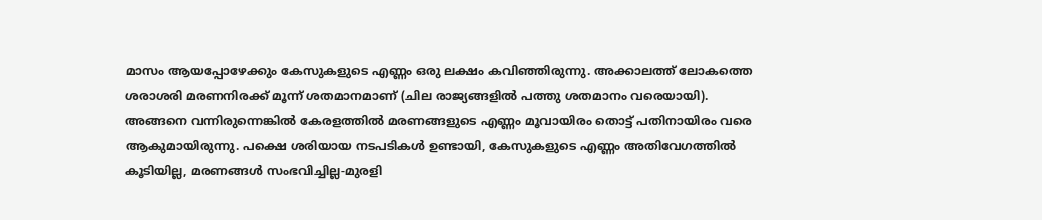മാസം ആയപ്പോഴേക്കും കേസുകളുടെ എണ്ണം ഒരു ലക്ഷം കവിഞ്ഞിരുന്നു. അക്കാലത്ത് ലോകത്തെ ശരാശരി മരണനിരക്ക് മൂന്ന് ശതമാനമാണ് (ചില രാജ്യങ്ങളില്‍ പത്തു ശതമാനം വരെയായി). അങ്ങനെ വന്നിരുന്നെങ്കില്‍ കേരളത്തില്‍ മരണങ്ങളുടെ എണ്ണം മൂവായിരം തൊട്ട് പതിനായിരം വരെ ആകുമായിരുന്നു. പക്ഷെ ശരിയായ നടപടികള്‍ ഉണ്ടായി, കേസുകളുടെ എണ്ണം അതിവേഗത്തില്‍ കൂടിയില്ല, മരണങ്ങള്‍ സംഭവിച്ചില്ല-മുരളി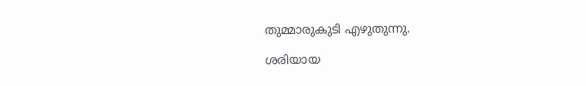തുമ്മാരുകുടി എഴുതുന്നു.

ശരിയായ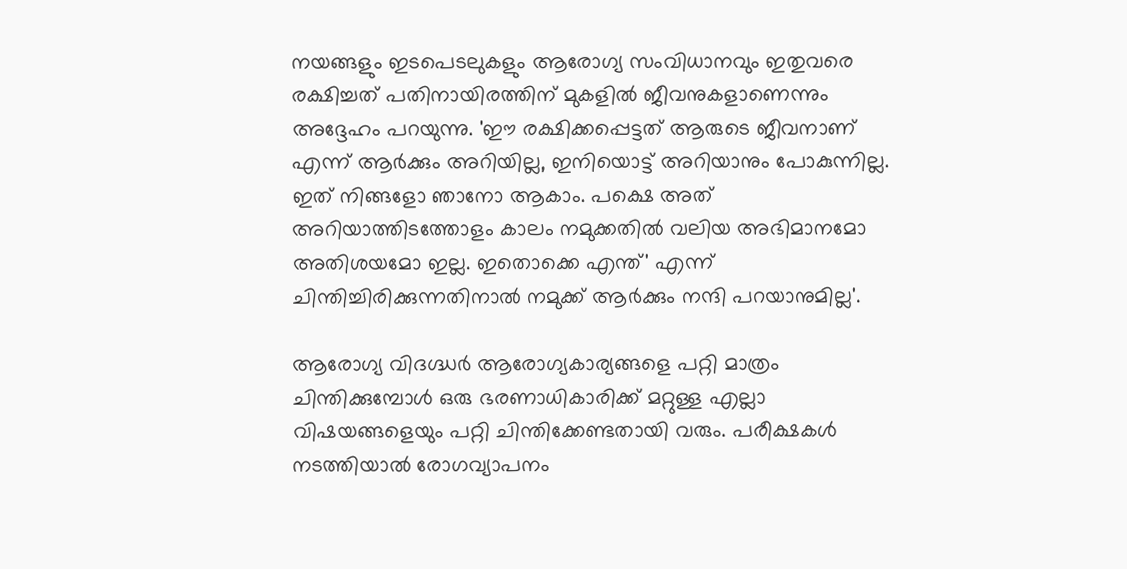നയങ്ങളും ഇടപെടലുകളും ആരോഗ്യ സംവിധാനവും ഇതുവരെ രക്ഷിച്ചത് പതിനായിരത്തിന് മുകളില്‍ ജീവനുകളാണെന്നും അദ്ദേഹം പറയുന്നു. 'ഈ രക്ഷിക്കപ്പെട്ടത് ആരുടെ ജീവനാണ് എന്ന് ആര്‍ക്കും അറിയില്ല, ഇനിയൊട്ട് അറിയാനും പോകുന്നില്ല. ഇത് നിങ്ങളോ ഞാനോ ആകാം. പക്ഷെ അത് അറിയാത്തിടത്തോളം കാലം നമുക്കതില്‍ വലിയ അഭിമാനമോ അതിശയമോ ഇല്ല. ഇതൊക്കെ എന്ത്' എന്ന് ചിന്തിച്ചിരിക്കുന്നതിനാല്‍ നമുക്ക് ആര്‍ക്കും നന്ദി പറയാനുമില്ല'.

ആരോഗ്യ വിദഗ്ദ്ധര്‍ ആരോഗ്യകാര്യങ്ങളെ പറ്റി മാത്രം ചിന്തിക്കുമ്പോള്‍ ഒരു ഭരണാധികാരിക്ക് മറ്റുള്ള എല്ലാ വിഷയങ്ങളെയും പറ്റി ചിന്തിക്കേണ്ടതായി വരും. പരീക്ഷകള്‍ നടത്തിയാല്‍ രോഗവ്യാപനം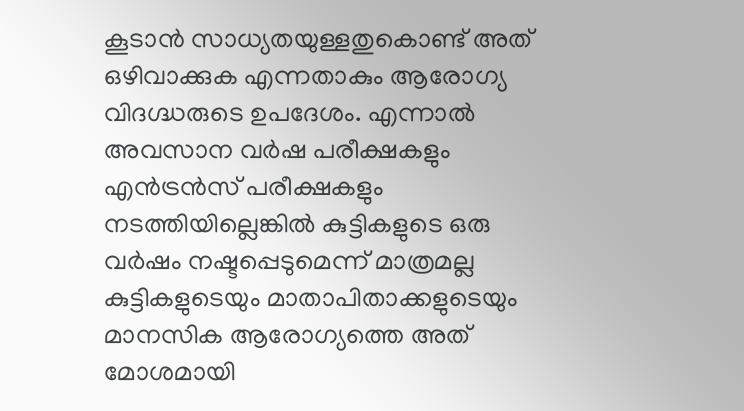കൂടാന്‍ സാധ്യതയുള്ളതുകൊണ്ട് അത് ഒഴിവാക്കുക എന്നതാകും ആരോഗ്യ വിദഗ്ദ്ധരുടെ ഉപദേശം. എന്നാല്‍ അവസാന വര്‍ഷ പരീക്ഷകളും എന്‍ട്രന്‍സ് പരീക്ഷകളും നടത്തിയില്ലെങ്കില്‍ കുട്ടികളുടെ ഒരു വര്‍ഷം നഷ്ടപ്പെടുമെന്ന് മാത്രമല്ല കുട്ടികളുടെയും മാതാപിതാക്കളുടെയും മാനസിക ആരോഗ്യത്തെ അത് മോശമായി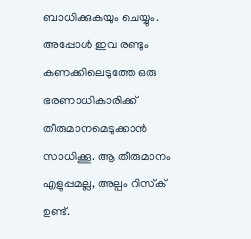ബാധിക്കുകയും ചെയ്യും. അപ്പോള്‍ ഇവ രണ്ടും കണക്കിലെടുത്തേ ഒരു ഭരണാധികാരിക്ക് തീരുമാനമെടുക്കാന്‍ സാധിക്കൂ. ആ തീരുമാനം എളുപ്പമല്ല, അല്പം റിസ്‌ക് ഉണ്ട്.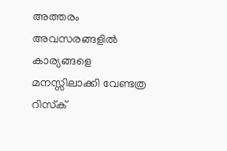അത്തരം അവസരങ്ങളില്‍ കാര്യങ്ങളെ മനസ്സിലാക്കി വേണ്ടത്ര റിസ്‌ക്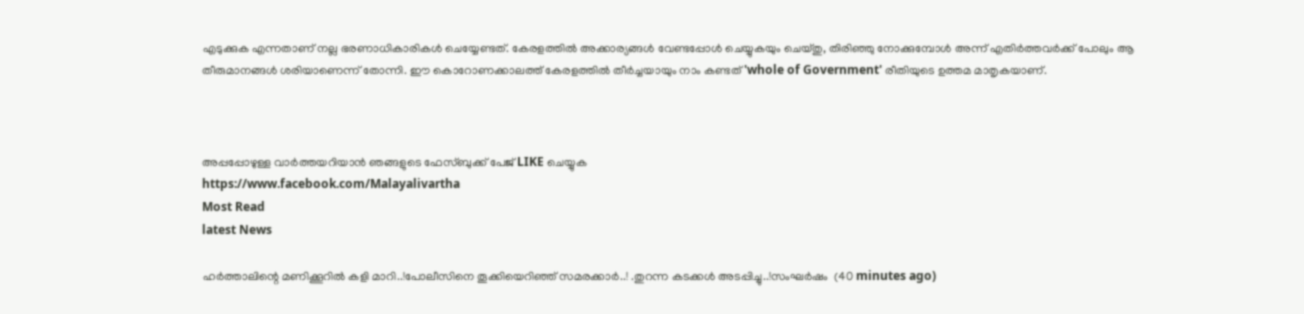എടുക്കുക എന്നതാണ് നല്ല ഭരണാധികാരികള്‍ ചെയ്യേണ്ടത്. കേരളത്തില്‍ അക്കാര്യങ്ങള്‍ വേണ്ടപ്പോള്‍ ചെയ്യുകയും ചെയ്തു, തിരിഞ്ഞു നോക്കുമ്പോള്‍ അന്ന് എതിര്‍ത്തവര്‍ക്ക് പോലും ആ തീരുമാനങ്ങള്‍ ശരിയാണെന്ന് തോന്നി. ഈ കൊറോണക്കാലത്ത് കേരളത്തില്‍ തീര്‍ച്ചയായും നാം കണ്ടത് 'whole of Government' രീതിയുടെ ഉത്തമ മാതൃകയാണ്.



അപ്പപ്പോഴുള്ള വാര്‍ത്തയറിയാന്‍ ഞങ്ങളുടെ ഫേസ്‌ബുക്ക്‌ പേജ് LIKE ചെയ്യുക
https://www.facebook.com/Malayalivartha
Most Read
latest News

ഹർത്താലിന്റെ മണിക്കൂറിൽ കളി മാറി..!പോലീസിനെ തൂക്കിയെറിഞ്ഞ് സമരക്കാർ..! .തുറന്ന കടക്കൾ അടപ്പിച്ചു..!സംഘർഷം  (40 minutes ago)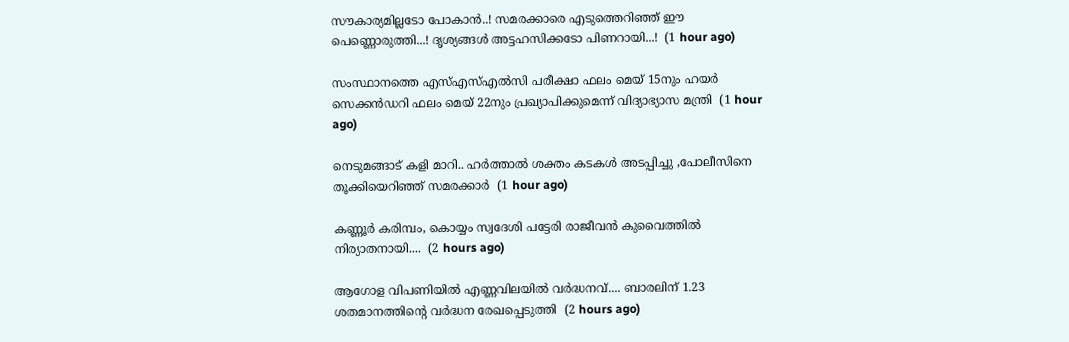സൗകാര്യമില്ലടോ പോകാന്‍..! സമരക്കാരെ എടുത്തെറിഞ്ഞ് ഈ പെണ്ണൊരുത്തി...! ദൃശ്യങ്ങൾ അട്ടഹസിക്കടോ പിണറായി...!  (1 hour ago)

സംസ്ഥാനത്തെ എസ്എസ്എൽസി പരീക്ഷാ ഫലം മെയ് 15നും ഹയർ സെക്കൻഡറി ഫലം മെയ് 22നും പ്രഖ്യാപിക്കുമെന്ന് വിദ്യാഭ്യാസ മന്ത്രി  (1 hour ago)

നെടുമങ്ങാട് കളി മാറി.. ഹർത്താൽ ശക്തം കടകൾ അടപ്പിച്ചു ,പോലീസിനെ തൂക്കിയെറിഞ്ഞ് സമരക്കാർ  (1 hour ago)

കണ്ണൂർ കരിമ്പം, കൊയ്യം സ്വദേശി പട്ടേരി രാജീവൻ കുവൈത്തിൽ നിര്യാതനായി....  (2 hours ago)

ആഗോള വിപണിയില്‍ എണ്ണവിലയിൽ വർദ്ധനവ്.... ബാരലിന് 1.23 ശതമാനത്തിന്റെ വര്‍ദ്ധന രേഖപ്പെടുത്തി  (2 hours ago)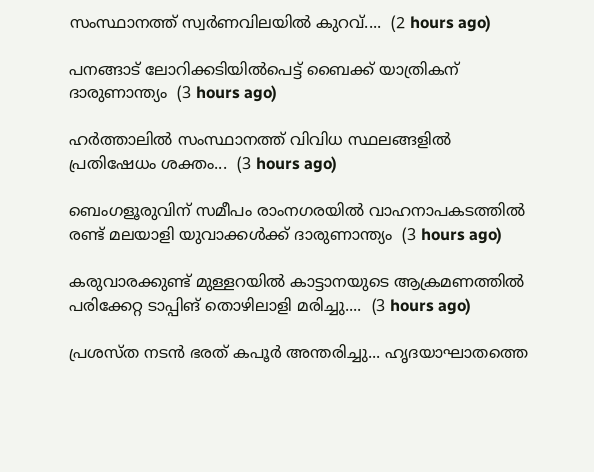സംസ്ഥാനത്ത് സ്വർണവിലയിൽ കുറവ്....  (2 hours ago)

പനങ്ങാട് ലോറിക്കടിയിൽപെട്ട് ബൈക്ക് യാത്രികന് ദാരുണാന്ത്യം  (3 hours ago)

ഹർത്താലിൽ സംസ്ഥാനത്ത് വിവിധ സ്ഥലങ്ങളിൽ പ്രതിഷേധം ശക്തം...  (3 hours ago)

ബെംഗളൂരുവിന് സമീപം രാംനഗരയിൽ വാഹനാപകടത്തിൽ രണ്ട് മലയാളി യുവാക്കൾക്ക് ദാരുണാന്ത്യം  (3 hours ago)

കരുവാരക്കുണ്ട് മുള്ളറയിൽ കാട്ടാനയുടെ ആക്രമണത്തിൽ പരിക്കേറ്റ ടാപ്പിങ് തൊഴിലാളി മരിച്ചു....  (3 hours ago)

പ്രശസ്ത നടൻ ഭരത് കപൂർ അന്തരിച്ചു... ഹൃദയാഘാതത്തെ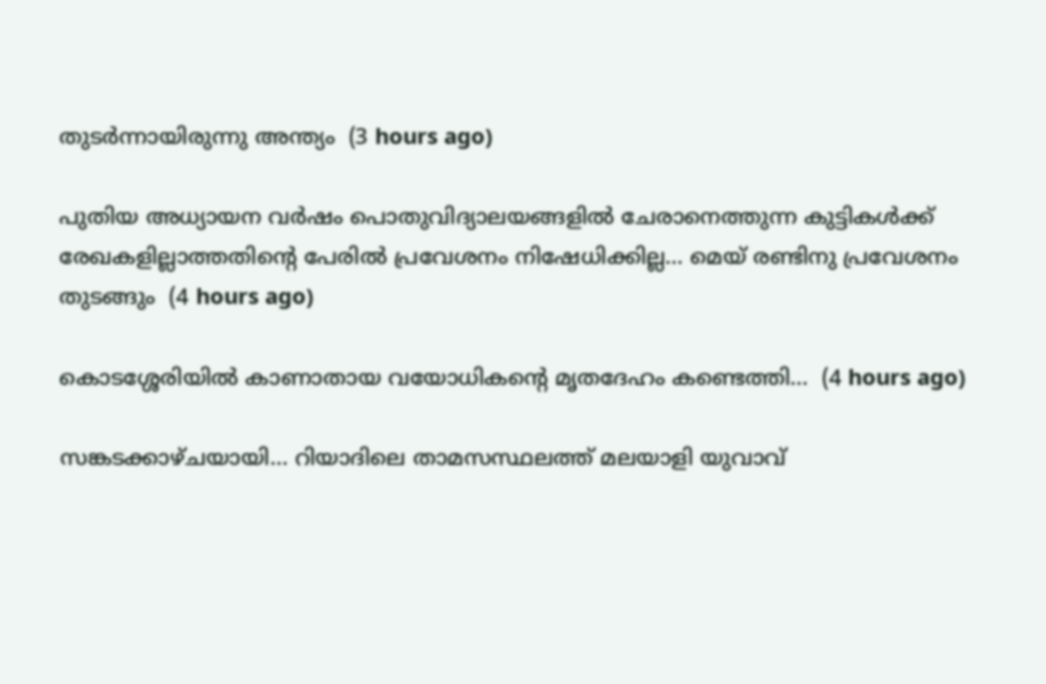തുടർന്നായിരുന്നു അന്ത്യം  (3 hours ago)

പുതിയ അധ്യായന വർഷം പൊതുവിദ്യാലയങ്ങളിൽ ചേരാനെത്തുന്ന കുട്ടികൾക്ക് രേഖകളില്ലാത്തതിന്റെ പേരിൽ പ്രവേശനം നിഷേധിക്കില്ല... മെയ് രണ്ടിനു പ്രവേശനം തുടങ്ങും  (4 hours ago)

കൊടശ്ശേരിയിൽ കാണാതായ വയോധികൻ്റെ മൃതദേഹം കണ്ടെത്തി...  (4 hours ago)

സങ്കടക്കാഴ്ചയായി... റിയാദിലെ താമസസ്ഥലത്ത് മലയാളി യുവാവ്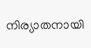നിര്യാതനായി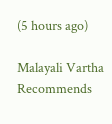(5 hours ago)

Malayali Vartha Recommends